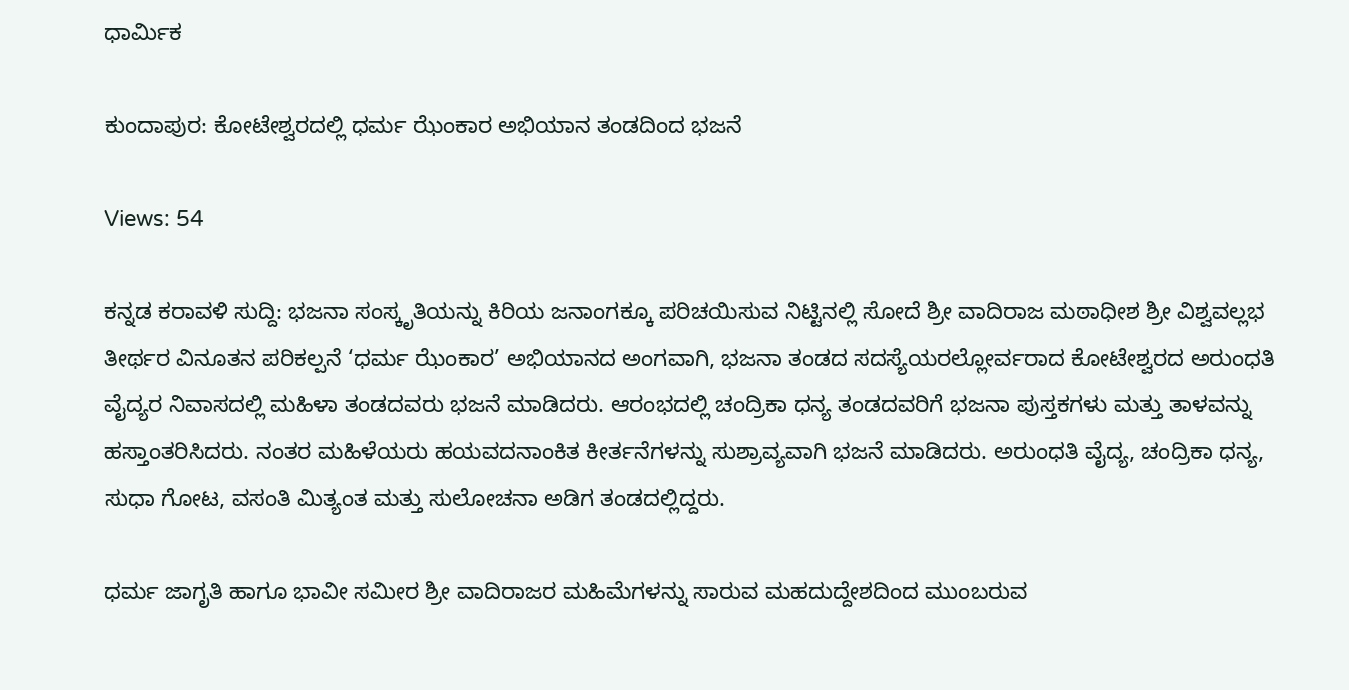ಧಾರ್ಮಿಕ

ಕುಂದಾಪುರ: ಕೋಟೇಶ್ವರದಲ್ಲಿ ಧರ್ಮ ಝೆಂಕಾರ ಅಭಿಯಾನ ತಂಡದಿಂದ ಭಜನೆ

Views: 54

ಕನ್ನಡ ಕರಾವಳಿ ಸುದ್ದಿ: ಭಜನಾ ಸಂಸ್ಕೃತಿಯನ್ನು ಕಿರಿಯ ಜನಾಂಗಕ್ಕೂ ಪರಿಚಯಿಸುವ ನಿಟ್ಟಿನಲ್ಲಿ ಸೋದೆ ಶ್ರೀ ವಾದಿರಾಜ ಮಠಾಧೀಶ ಶ್ರೀ ವಿಶ್ವವಲ್ಲಭ ತೀರ್ಥರ ವಿನೂತನ ಪರಿಕಲ್ಪನೆ ‘ಧರ್ಮ ಝೆಂಕಾರ’ ಅಭಿಯಾನದ ಅಂಗವಾಗಿ, ಭಜನಾ ತಂಡದ ಸದಸ್ಯೆಯರಲ್ಲೋರ್ವರಾದ ಕೋಟೇಶ್ವರದ ಅರುಂಧತಿ ವೈದ್ಯರ ನಿವಾಸದಲ್ಲಿ ಮಹಿಳಾ ತಂಡದವರು ಭಜನೆ ಮಾಡಿದರು. ಆರಂಭದಲ್ಲಿ ಚಂದ್ರಿಕಾ ಧನ್ಯ ತಂಡದವರಿಗೆ ಭಜನಾ ಪುಸ್ತಕಗಳು ಮತ್ತು ತಾಳವನ್ನು ಹಸ್ತಾಂತರಿಸಿದರು. ನಂತರ ಮಹಿಳೆಯರು ಹಯವದನಾಂಕಿತ ಕೀರ್ತನೆಗಳನ್ನು ಸುಶ್ರಾವ್ಯವಾಗಿ ಭಜನೆ ಮಾಡಿದರು. ಅರುಂಧತಿ ವೈದ್ಯ, ಚಂದ್ರಿಕಾ ಧನ್ಯ, ಸುಧಾ ಗೋಟ, ವಸಂತಿ ಮಿತ್ಯಂತ ಮತ್ತು ಸುಲೋಚನಾ ಅಡಿಗ ತಂಡದಲ್ಲಿದ್ದರು.

ಧರ್ಮ ಜಾಗೃತಿ ಹಾಗೂ ಭಾವೀ ಸಮೀರ ಶ್ರೀ ವಾದಿರಾಜರ ಮಹಿಮೆಗಳನ್ನು ಸಾರುವ ಮಹದುದ್ದೇಶದಿಂದ ಮುಂಬರುವ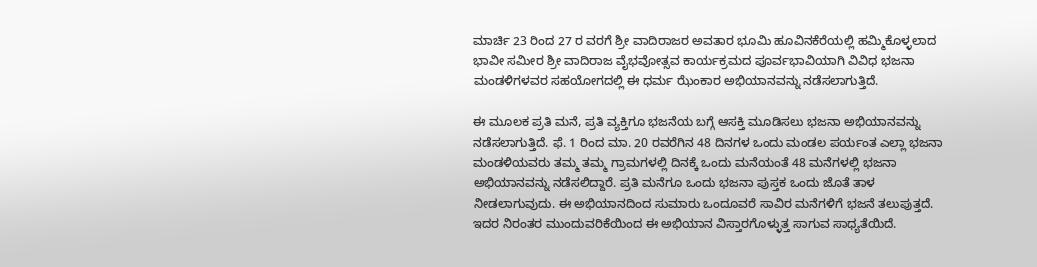ಮಾರ್ಚಿ 23 ರಿಂದ 27 ರ ವರಗೆ ಶ್ರೀ ವಾದಿರಾಜರ ಅವತಾರ ಭೂಮಿ ಹೂವಿನಕೆರೆಯಲ್ಲಿ ಹಮ್ಮಿಕೊಳ್ಳಲಾದ ಭಾವೀ ಸಮೀರ ಶ್ರೀ ವಾದಿರಾಜ ವೈಭವೋತ್ಸವ ಕಾರ್ಯಕ್ರಮದ ಪೂರ್ವಭಾವಿಯಾಗಿ ವಿವಿಧ ಭಜನಾ ಮಂಡಳಿಗಳವರ ಸಹಯೋಗದಲ್ಲಿ ಈ ಧರ್ಮ ಝೆಂಕಾರ ಅಭಿಯಾನವನ್ನು ನಡೆಸಲಾಗುತ್ತಿದೆ.

ಈ ಮೂಲಕ ಪ್ರತಿ ಮನೆ, ಪ್ರತಿ ವ್ಯಕ್ತಿಗೂ ಭಜನೆಯ ಬಗ್ಗೆ ಆಸಕ್ತಿ ಮೂಡಿಸಲು ಭಜನಾ ಅಭಿಯಾನವನ್ನು ನಡೆಸಲಾಗುತ್ತಿದೆ. ಫೆ. 1 ರಿಂದ ಮಾ. 20 ರವರೆಗಿನ 48 ದಿನಗಳ ಒಂದು ಮಂಡಲ ಪರ್ಯಂತ ಎಲ್ಲಾ ಭಜನಾ ಮಂಡಳಿಯವರು ತಮ್ಮ ತಮ್ಮ ಗ್ರಾಮಗಳಲ್ಲಿ ದಿನಕ್ಕೆ ಒಂದು ಮನೆಯಂತೆ 48 ಮನೆಗಳಲ್ಲಿ ಭಜನಾ ಅಭಿಯಾನವನ್ನು ನಡೆಸಲಿದ್ದಾರೆ. ಪ್ರತಿ ಮನೆಗೂ ಒಂದು ಭಜನಾ ಪುಸ್ತಕ ಒಂದು ಜೊತೆ ತಾಳ ನೀಡಲಾಗುವುದು. ಈ ಅಭಿಯಾನದಿಂದ ಸುಮಾರು ಒಂದೂವರೆ ಸಾವಿರ ಮನೆಗಳಿಗೆ ಭಜನೆ ತಲುಪುತ್ತದೆ. ಇದರ ನಿರಂತರ ಮುಂದುವರಿಕೆಯಿಂದ ಈ ಅಭಿಯಾನ ವಿಸ್ತಾರಗೊಳ್ಳುತ್ತ ಸಾಗುವ ಸಾಧ್ಯತೆಯಿದೆ.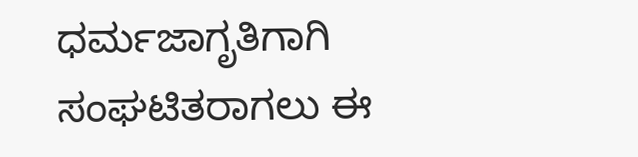ಧರ್ಮಜಾಗೃತಿಗಾಗಿ ಸಂಘಟಿತರಾಗಲು ಈ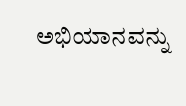ಅಭಿಯಾನವನ್ನು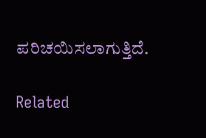ಪರಿಚಯಿಸಲಾಗುತ್ತಿದೆ.

Related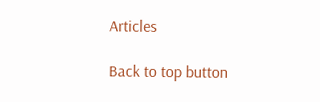Articles

Back to top button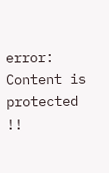error: Content is protected !!